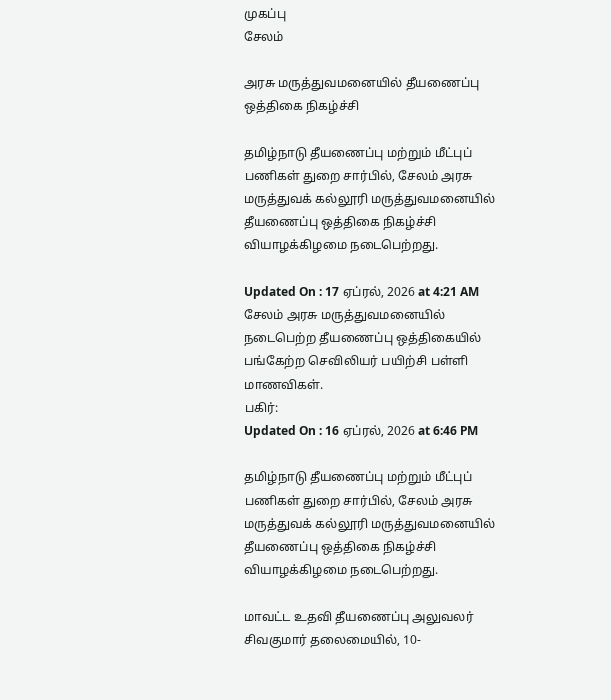முகப்பு
சேலம்

அரசு மருத்துவமனையில் தீயணைப்பு ஒத்திகை நிகழ்ச்சி

தமிழ்நாடு தீயணைப்பு மற்றும் மீட்புப் பணிகள் துறை சார்பில், சேலம் அரசு மருத்துவக் கல்லூரி மருத்துவமனையில் தீயணைப்பு ஒத்திகை நிகழ்ச்சி வியாழக்கிழமை நடைபெற்றது.

Updated On : 17 ஏப்ரல், 2026 at 4:21 AM
சேலம் அரசு மருத்துவமனையில் நடைபெற்ற தீயணைப்பு ஒத்திகையில் பங்கேற்ற செவிலியர் பயிற்சி பள்ளி மாணவிகள்.
பகிர்:
Updated On : 16 ஏப்ரல், 2026 at 6:46 PM

தமிழ்நாடு தீயணைப்பு மற்றும் மீட்புப் பணிகள் துறை சார்பில், சேலம் அரசு மருத்துவக் கல்லூரி மருத்துவமனையில் தீயணைப்பு ஒத்திகை நிகழ்ச்சி வியாழக்கிழமை நடைபெற்றது.

மாவட்ட உதவி தீயணைப்பு அலுவலர் சிவகுமார் தலைமையில், 10-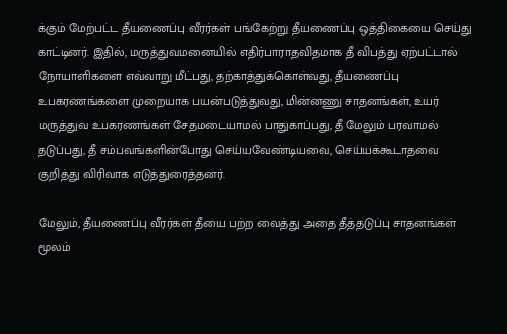க்கும் மேற்பட்ட தீயணைப்பு வீரர்கள் பங்கேற்று தீயணைப்பு ஒத்திகையை செய்து காட்டினர். இதில், மருத்துவமனையில் எதிர்பாராதவிதமாக தீ விபத்து ஏற்பட்டால் நோயாளிகளை எவ்வாறு மீட்பது, தற்காத்துக்கொள்வது, தீயணைப்பு உபகரணங்களை முறையாக பயன்படுத்துவது, மின்னணு சாதனங்கள், உயர் மருத்துவ உபகரணங்கள் சேதமடையாமல் பாதுகாப்பது, தீ மேலும் பரவாமல் தடுப்பது, தீ சம்பவங்களின்போது செய்யவேண்டியவை, செய்யக்கூடாதவை குறித்து விரிவாக எடுத்துரைத்தனர்.

மேலும், தீயணைப்பு வீரர்கள் தீயை பற்ற வைத்து அதை தீத்தடுப்பு சாதனங்கள் மூலம்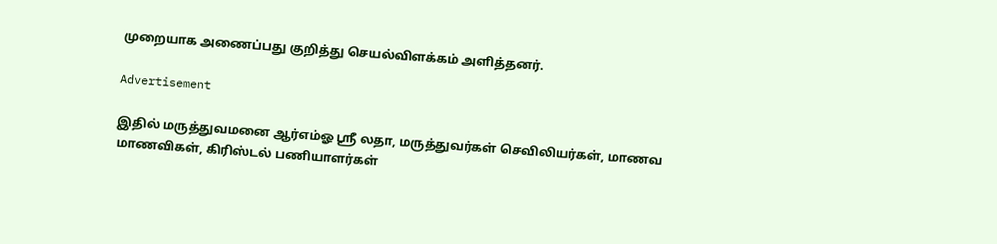முறையாக அணைப்பது குறித்து செயல்விளக்கம் அளித்தனர்.

Advertisement

இதில் மருத்துவமனை ஆர்எம்ஓ ஸ்ரீ லதா, மருத்துவர்கள் செவிலியர்கள், மாணவ மாணவிகள், கிரிஸ்டல் பணியாளர்கள்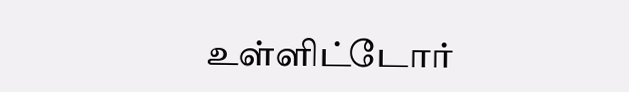உள்ளிட்டோர்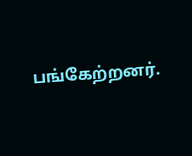பங்கேற்றனர்.